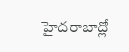హైదరాబాద్లో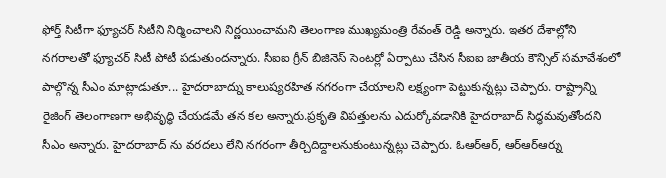ఫోర్త్ సిటీగా ఫ్యూచర్ సిటీని నిర్మించాలని నిర్ణయించామని తెలంగాణ ముఖ్యమంత్రి రేవంత్ రెడ్డి అన్నారు. ఇతర దేశాల్లోని నగరాలతో ఫ్యూచర్ సిటీ పోటీ పడుతుందన్నారు. సీఐఐ గ్రీన్ బిజినెస్ సెంటర్లో ఏర్పాటు చేసిన సీఐఐ జాతీయ కౌన్సిల్ సమావేశంలో పాల్గొన్న సీఎం మాట్లాడుతూ... హైదరాబాద్ను కాలుష్యరహిత నగరంగా చేయాలని లక్ష్యంగా పెట్టుకున్నట్లు చెప్పారు. రాష్ట్రాన్ని రైజింగ్ తెలంగాణగా అభివృద్ధి చేయడమే తన కల అన్నారు.ప్రకృతి విపత్తులను ఎదుర్కోవడానికి హైదరాబాద్ సిద్ధమవుతోందని సీఎం అన్నారు. హైదరాబాద్ ను వరదలు లేని నగరంగా తీర్చిదిద్దాలనుకుంటున్నట్లు చెప్పారు. ఓఆర్ఆర్, ఆర్ఆర్ఆర్ను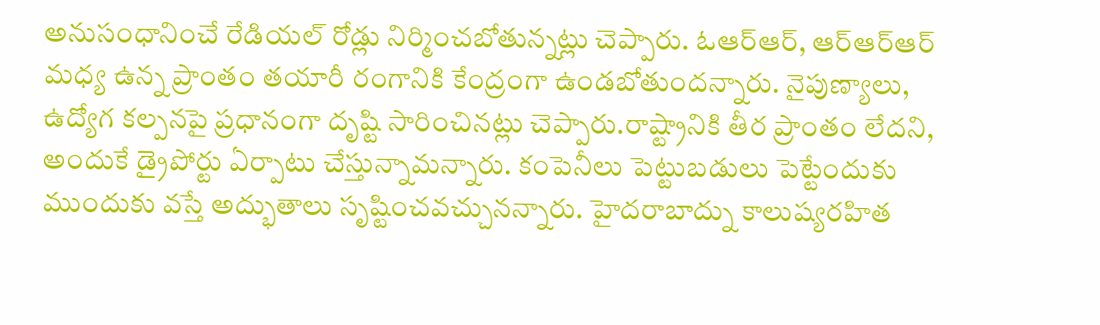అనుసంధానించే రేడియల్ రోడ్లు నిర్మించబోతున్నట్లు చెప్పారు. ఓఆర్ఆర్, ఆర్ఆర్ఆర్ మధ్య ఉన్న ప్రాంతం తయారీ రంగానికి కేంద్రంగా ఉండబోతుందన్నారు. నైపుణ్యాలు, ఉద్యోగ కల్పనపై ప్రధానంగా దృష్టి సారించినట్లు చెప్పారు.రాష్ట్రానికి తీర ప్రాంతం లేదని, అందుకే డ్రైపోర్టు ఏర్పాటు చేస్తున్నామన్నారు. కంపెనీలు పెట్టుబడులు పెట్టేందుకు ముందుకు వస్తే అద్భుతాలు సృష్టించవచ్చునన్నారు. హైదరాబాద్ను కాలుష్యరహిత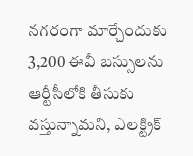నగరంగా మార్చేందుకు 3,200 ఈవీ బస్సులను ఆర్టీసీలోకి తీసుకు వస్తున్నామని, ఎలక్ట్రిక్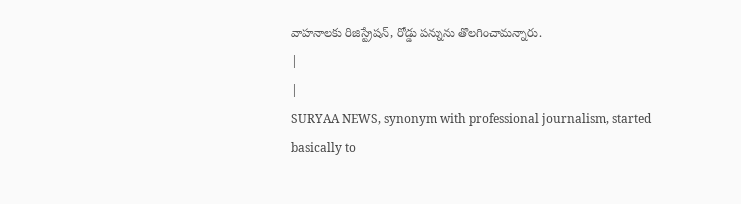వాహనాలకు రిజిస్ట్రేషన్, రోడ్డు పన్నును తొలగించామన్నారు.
|
|
SURYAA NEWS, synonym with professional journalism, started basically to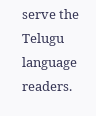serve the Telugu language readers.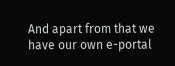And apart from that we have our own e-portal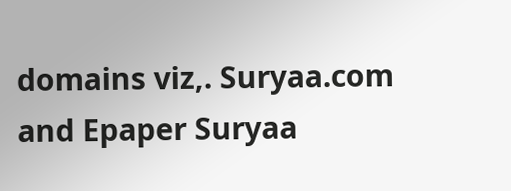domains viz,. Suryaa.com and Epaper Suryaa